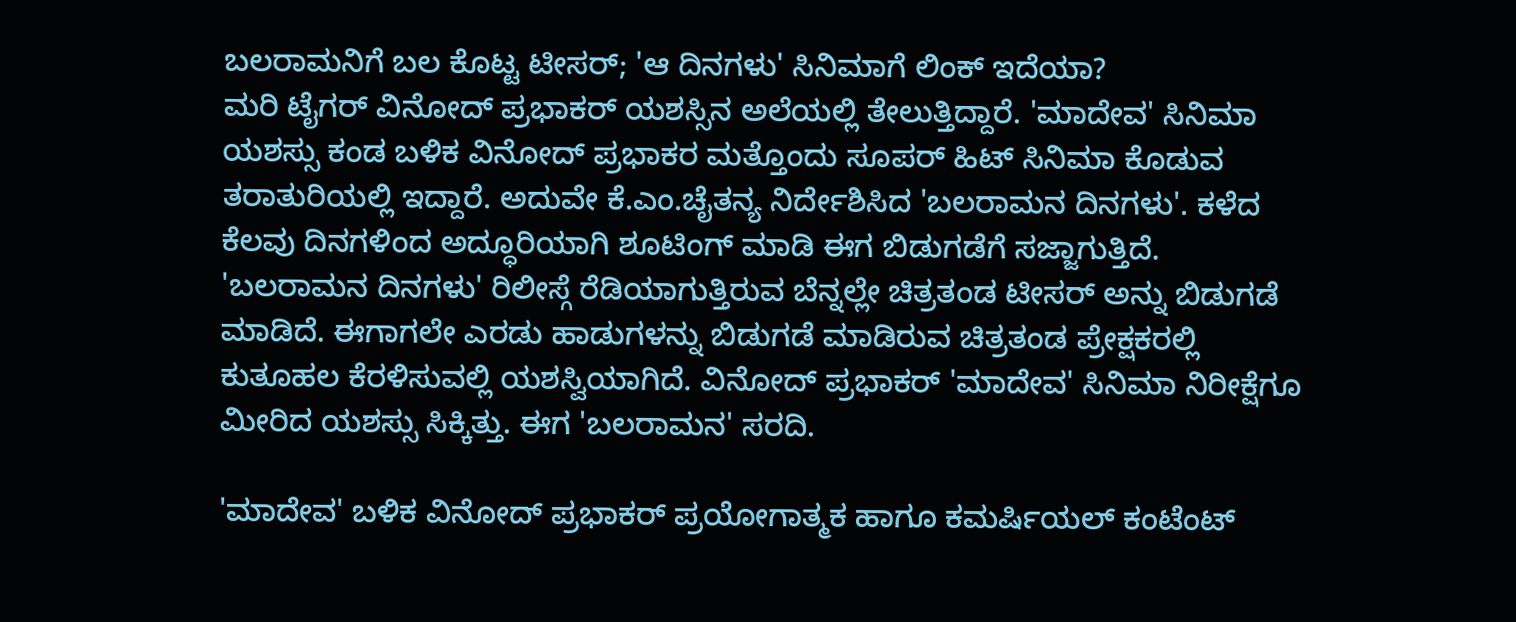ಬಲರಾಮನಿಗೆ ಬಲ ಕೊಟ್ಟ ಟೀಸರ್; 'ಆ ದಿನಗಳು' ಸಿನಿಮಾಗೆ ಲಿಂಕ್ ಇದೆಯಾ?
ಮರಿ ಟೈಗರ್ ವಿನೋದ್ ಪ್ರಭಾಕರ್ ಯಶಸ್ಸಿನ ಅಲೆಯಲ್ಲಿ ತೇಲುತ್ತಿದ್ದಾರೆ. 'ಮಾದೇವ' ಸಿನಿಮಾ ಯಶಸ್ಸು ಕಂಡ ಬಳಿಕ ವಿನೋದ್ ಪ್ರಭಾಕರ ಮತ್ತೊಂದು ಸೂಪರ್ ಹಿಟ್ ಸಿನಿಮಾ ಕೊಡುವ ತರಾತುರಿಯಲ್ಲಿ ಇದ್ದಾರೆ. ಅದುವೇ ಕೆ.ಎಂ.ಚೈತನ್ಯ ನಿರ್ದೇಶಿಸಿದ 'ಬಲರಾಮನ ದಿನಗಳು'. ಕಳೆದ ಕೆಲವು ದಿನಗಳಿಂದ ಅದ್ಧೂರಿಯಾಗಿ ಶೂಟಿಂಗ್ ಮಾಡಿ ಈಗ ಬಿಡುಗಡೆಗೆ ಸಜ್ಜಾಗುತ್ತಿದೆ.
'ಬಲರಾಮನ ದಿನಗಳು' ರಿಲೀಸ್ಗೆ ರೆಡಿಯಾಗುತ್ತಿರುವ ಬೆನ್ನಲ್ಲೇ ಚಿತ್ರತಂಡ ಟೀಸರ್ ಅನ್ನು ಬಿಡುಗಡೆ ಮಾಡಿದೆ. ಈಗಾಗಲೇ ಎರಡು ಹಾಡುಗಳನ್ನು ಬಿಡುಗಡೆ ಮಾಡಿರುವ ಚಿತ್ರತಂಡ ಪ್ರೇಕ್ಷಕರಲ್ಲಿ ಕುತೂಹಲ ಕೆರಳಿಸುವಲ್ಲಿ ಯಶಸ್ವಿಯಾಗಿದೆ. ವಿನೋದ್ ಪ್ರಭಾಕರ್ 'ಮಾದೇವ' ಸಿನಿಮಾ ನಿರೀಕ್ಷೆಗೂ ಮೀರಿದ ಯಶಸ್ಸು ಸಿಕ್ಕಿತ್ತು. ಈಗ 'ಬಲರಾಮನ' ಸರದಿ.

'ಮಾದೇವ' ಬಳಿಕ ವಿನೋದ್ ಪ್ರಭಾಕರ್ ಪ್ರಯೋಗಾತ್ಮಕ ಹಾಗೂ ಕಮರ್ಷಿಯಲ್ ಕಂಟೆಂಟ್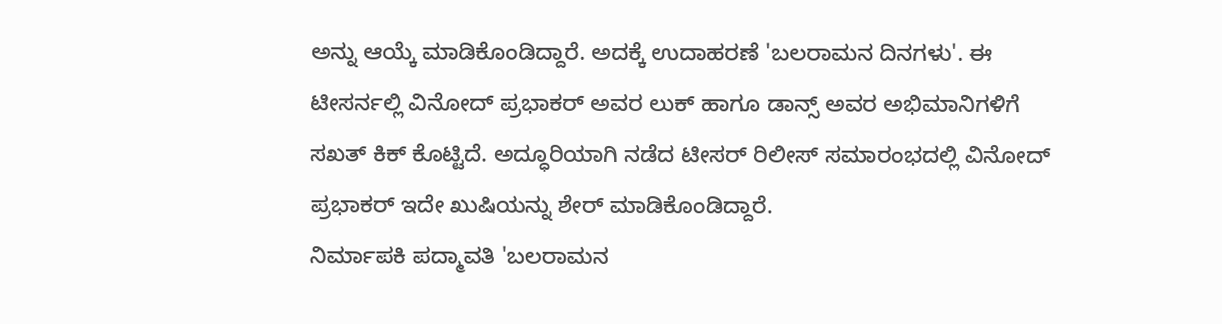ಅನ್ನು ಆಯ್ಕೆ ಮಾಡಿಕೊಂಡಿದ್ದಾರೆ. ಅದಕ್ಕೆ ಉದಾಹರಣೆ 'ಬಲರಾಮನ ದಿನಗಳು'. ಈ ಟೀಸರ್ನಲ್ಲಿ ವಿನೋದ್ ಪ್ರಭಾಕರ್ ಅವರ ಲುಕ್ ಹಾಗೂ ಡಾನ್ಸ್ ಅವರ ಅಭಿಮಾನಿಗಳಿಗೆ ಸಖತ್ ಕಿಕ್ ಕೊಟ್ಟಿದೆ. ಅದ್ಧೂರಿಯಾಗಿ ನಡೆದ ಟೀಸರ್ ರಿಲೀಸ್ ಸಮಾರಂಭದಲ್ಲಿ ವಿನೋದ್ ಪ್ರಭಾಕರ್ ಇದೇ ಖುಷಿಯನ್ನು ಶೇರ್ ಮಾಡಿಕೊಂಡಿದ್ದಾರೆ.
ನಿರ್ಮಾಪಕಿ ಪದ್ಮಾವತಿ 'ಬಲರಾಮನ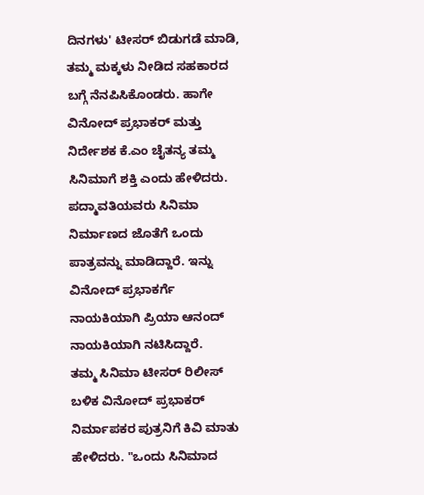ದಿನಗಳು' ಟೀಸರ್ ಬಿಡುಗಡೆ ಮಾಡಿ, ತಮ್ಮ ಮಕ್ಕಳು ನೀಡಿದ ಸಹಕಾರದ ಬಗ್ಗೆ ನೆನಪಿಸಿಕೊಂಡರು. ಹಾಗೇ ವಿನೋದ್ ಪ್ರಭಾಕರ್ ಮತ್ತು ನಿರ್ದೇಶಕ ಕೆ.ಎಂ ಚೈತನ್ಯ ತಮ್ಮ ಸಿನಿಮಾಗೆ ಶಕ್ತಿ ಎಂದು ಹೇಳಿದರು. ಪದ್ಮಾವತಿಯವರು ಸಿನಿಮಾ ನಿರ್ಮಾಣದ ಜೊತೆಗೆ ಒಂದು ಪಾತ್ರವನ್ನು ಮಾಡಿದ್ದಾರೆ. ಇನ್ನು ವಿನೋದ್ ಪ್ರಭಾಕರ್ಗೆ ನಾಯಕಿಯಾಗಿ ಪ್ರಿಯಾ ಆನಂದ್ ನಾಯಕಿಯಾಗಿ ನಟಿಸಿದ್ದಾರೆ.
ತಮ್ಮ ಸಿನಿಮಾ ಟೀಸರ್ ರಿಲೀಸ್ ಬಳಿಕ ವಿನೋದ್ ಪ್ರಭಾಕರ್ ನಿರ್ಮಾಪಕರ ಪುತ್ರನಿಗೆ ಕಿವಿ ಮಾತು ಹೇಳಿದರು. "ಒಂದು ಸಿನಿಮಾದ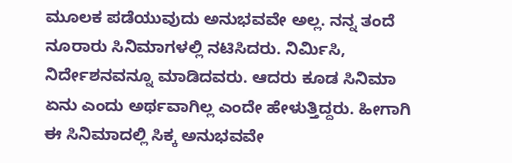ಮೂಲಕ ಪಡೆಯುವುದು ಅನುಭವವೇ ಅಲ್ಲ. ನನ್ನ ತಂದೆ ನೂರಾರು ಸಿನಿಮಾಗಳಲ್ಲಿ ನಟಿಸಿದರು. ನಿರ್ಮಿಸಿ, ನಿರ್ದೇಶನವನ್ನೂ ಮಾಡಿದವರು. ಆದರು ಕೂಡ ಸಿನಿಮಾ ಏನು ಎಂದು ಅರ್ಥವಾಗಿಲ್ಲ ಎಂದೇ ಹೇಳುತ್ತಿದ್ದರು. ಹೀಗಾಗಿ ಈ ಸಿನಿಮಾದಲ್ಲಿ ಸಿಕ್ಕ ಅನುಭವವೇ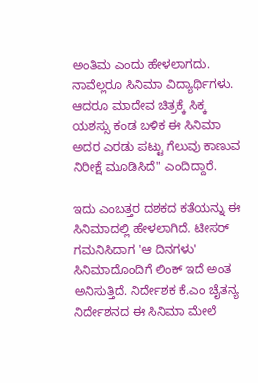ಅಂತಿಮ ಎಂದು ಹೇಳಲಾಗದು. ನಾವೆಲ್ಲರೂ ಸಿನಿಮಾ ವಿದ್ಯಾರ್ಥಿಗಳು. ಆದರೂ ಮಾದೇವ ಚಿತ್ರಕ್ಕೆ ಸಿಕ್ಕ ಯಶಸ್ಸು ಕಂಡ ಬಳಿಕ ಈ ಸಿನಿಮಾ ಅದರ ಎರಡು ಪಟ್ಟು ಗೆಲುವು ಕಾಣುವ ನಿರೀಕ್ಷೆ ಮೂಡಿಸಿದೆ" ಎಂದಿದ್ದಾರೆ.

ಇದು ಎಂಬತ್ತರ ದಶಕದ ಕತೆಯನ್ನು ಈ ಸಿನಿಮಾದಲ್ಲಿ ಹೇಳಲಾಗಿದೆ. ಟೀಸರ್ ಗಮನಿಸಿದಾಗ 'ಆ ದಿನಗಳು' ಸಿನಿಮಾದೊಂದಿಗೆ ಲಿಂಕ್ ಇದೆ ಅಂತ ಅನಿಸುತ್ತಿದೆ. ನಿರ್ದೇಶಕ ಕೆ.ಎಂ ಚೈತನ್ಯ ನಿರ್ದೇಶನದ ಈ ಸಿನಿಮಾ ಮೇಲೆ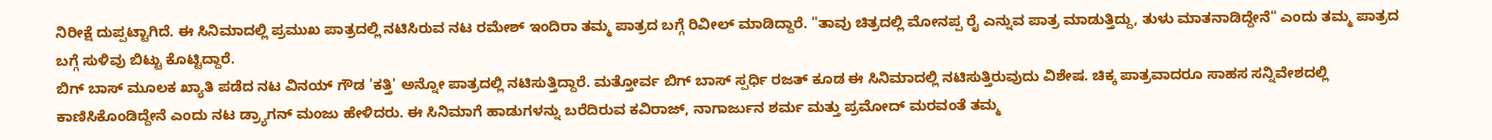ನಿರೀಕ್ಷೆ ದುಪ್ಪಟ್ಟಾಗಿದೆ. ಈ ಸಿನಿಮಾದಲ್ಲಿ ಪ್ರಮುಖ ಪಾತ್ರದಲ್ಲಿ ನಟಿಸಿರುವ ನಟ ರಮೇಶ್ ಇಂದಿರಾ ತಮ್ಮ ಪಾತ್ರದ ಬಗ್ಗೆ ರಿವೀಲ್ ಮಾಡಿದ್ದಾರೆ. "ತಾವು ಚಿತ್ರದಲ್ಲಿ ಮೋನಪ್ಪ ರೈ ಎನ್ನುವ ಪಾತ್ರ ಮಾಡುತ್ತಿದ್ದು, ತುಳು ಮಾತನಾಡಿದ್ದೇನೆ" ಎಂದು ತಮ್ಮ ಪಾತ್ರದ ಬಗ್ಗೆ ಸುಳಿವು ಬಿಟ್ಟು ಕೊಟ್ಟಿದ್ದಾರೆ.
ಬಿಗ್ ಬಾಸ್ ಮೂಲಕ ಖ್ಯಾತಿ ಪಡೆದ ನಟ ವಿನಯ್ ಗೌಡ 'ಕತ್ತಿ' ಅನ್ನೋ ಪಾತ್ರದಲ್ಲಿ ನಟಿಸುತ್ತಿದ್ದಾರೆ. ಮತ್ತೋರ್ವ ಬಿಗ್ ಬಾಸ್ ಸ್ಪರ್ಧಿ ರಜತ್ ಕೂಡ ಈ ಸಿನಿಮಾದಲ್ಲಿ ನಟಿಸುತ್ತಿರುವುದು ವಿಶೇಷ. ಚಿಕ್ಕ ಪಾತ್ರವಾದರೂ ಸಾಹಸ ಸನ್ನಿವೇಶದಲ್ಲಿ ಕಾಣಿಸಿಕೊಂಡಿದ್ದೇನೆ ಎಂದು ನಟ ಡ್ರ್ಯಾಗನ್ ಮಂಜು ಹೇಳಿದರು. ಈ ಸಿನಿಮಾಗೆ ಹಾಡುಗಳನ್ನು ಬರೆದಿರುವ ಕವಿರಾಜ್, ನಾಗಾರ್ಜುನ ಶರ್ಮ ಮತ್ತು ಪ್ರಮೋದ್ ಮರವಂತೆ ತಮ್ಮ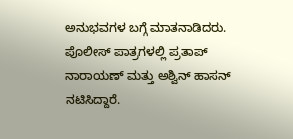ಅನುಭವಗಳ ಬಗ್ಗೆ ಮಾತನಾಡಿದರು. ಪೊಲೀಸ್ ಪಾತ್ರಗಳಲ್ಲಿ ಪ್ರತಾಪ್ ನಾರಾಯಣ್ ಮತ್ತು ಅಶ್ವಿನ್ ಹಾಸನ್ ನಟಿಸಿದ್ದಾರೆ.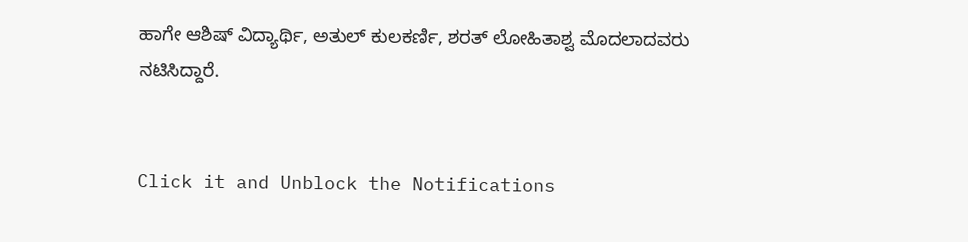ಹಾಗೇ ಆಶಿಷ್ ವಿದ್ಯಾರ್ಥಿ, ಅತುಲ್ ಕುಲಕರ್ಣಿ, ಶರತ್ ಲೋಹಿತಾಶ್ವ ಮೊದಲಾದವರು ನಟಿಸಿದ್ದಾರೆ.


Click it and Unblock the Notifications